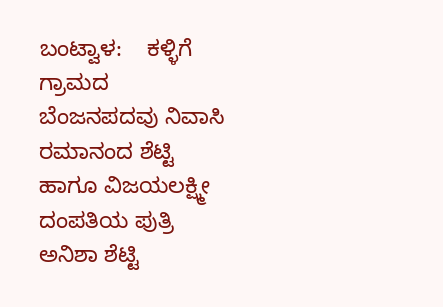ಬಂಟ್ವಾಳ:    ಕಳ್ಳಿಗೆ ಗ್ರಾಮದ ಬೆಂಜನಪದವು ನಿವಾಸಿ ರಮಾನಂದ ಶೆಟ್ಟಿ ಹಾಗೂ ವಿಜಯಲಕ್ಷ್ಮೀ ದಂಪತಿಯ ಪುತ್ರಿ ಅನಿಶಾ ಶೆಟ್ಟಿ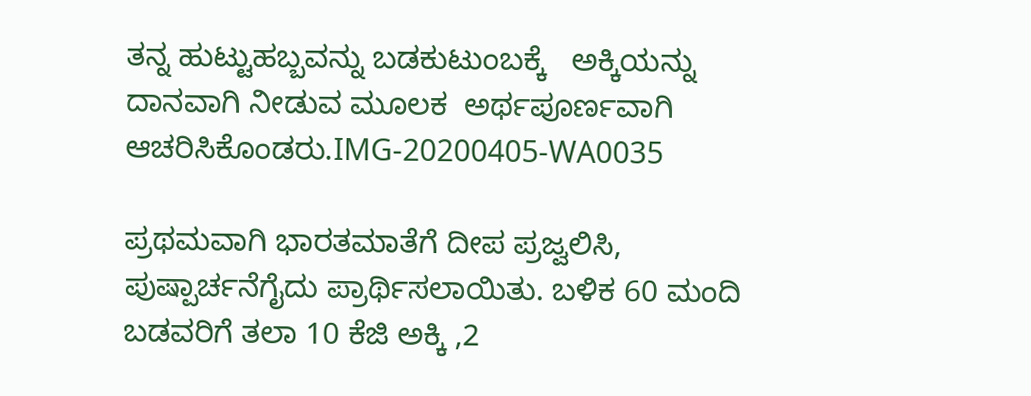ತನ್ನ ಹುಟ್ಟುಹಬ್ಬವನ್ನು ಬಡಕುಟುಂಬಕ್ಕೆ   ಅಕ್ಕಿಯನ್ನು ದಾನವಾಗಿ ನೀಡುವ ಮೂಲಕ  ಅರ್ಥಪೂರ್ಣವಾಗಿ ಆಚರಿಸಿಕೊಂಡರು.IMG-20200405-WA0035

ಪ್ರಥಮವಾಗಿ ಭಾರತಮಾತೆಗೆ ದೀಪ ಪ್ರಜ್ವಲಿಸಿ, ಪುಷ್ಪಾರ್ಚನೆಗೈದು ಪ್ರಾರ್ಥಿಸಲಾಯಿತು. ಬಳಿಕ 60 ಮಂದಿ ಬಡವರಿಗೆ ತಲಾ 10 ಕೆಜಿ ಅಕ್ಕಿ ,2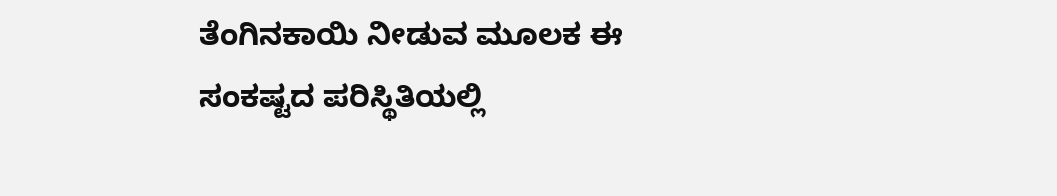ತೆಂಗಿನಕಾಯಿ ನೀಡುವ ಮೂಲಕ ಈ ಸಂಕಷ್ಟದ ಪರಿಸ್ಥಿತಿಯಲ್ಲಿ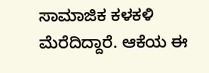ಸಾಮಾಜಿಕ ಕಳಕಳಿ ಮೆರೆದಿದ್ದಾರೆ. ಆಕೆಯ ಈ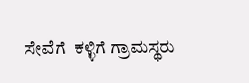ಸೇವೆಗೆ  ಕಳ್ಳಿಗೆ ಗ್ರಾಮಸ್ಥರು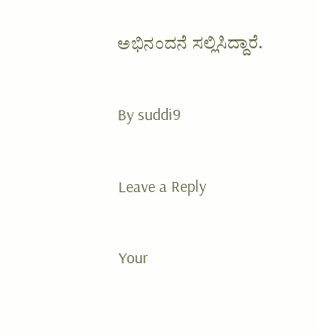ಅಭಿನಂದನೆ ಸಲ್ಲಿಸಿದ್ದಾರೆ.

By suddi9

Leave a Reply

Your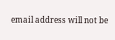email address will not be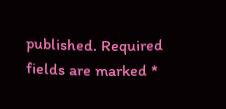published. Required fields are marked *